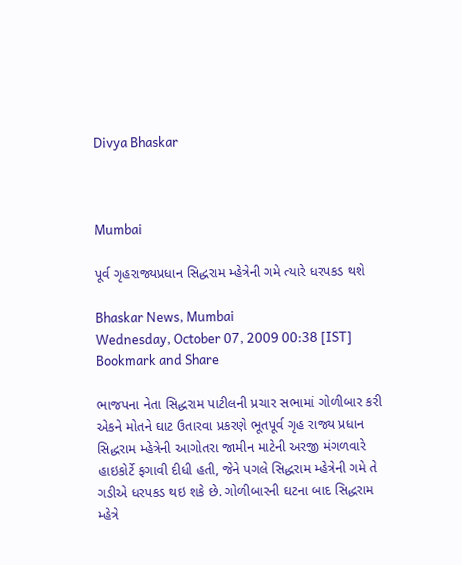Divya Bhaskar



Mumbai

પૂર્વ ગૃહરાજ્યપ્રધાન સિદ્ધરામ મ્હેત્રેની ગમે ત્યારે ધરપકડ થશે

Bhaskar News, Mumbai
Wednesday, October 07, 2009 00:38 [IST]
Bookmark and Share

ભાજપના નેતા સિદ્ધરામ પાટીલની પ્રચાર સભામાં ગોળીબાર કરી એકને મોતને ઘાટ ઉતારવા પ્રકરણે ભૂતપૂર્વ ગૃહ રાજ્ય પ્રધાન સિદ્ધરામ મ્હેત્રેની આગોતરા જામીન માટેની અરજી મંગળવારે હાઇકોર્ટે ફગાવી દીધી હતી, જેને પગલે સિદ્ધરામ મ્હેત્રેની ગમે તે ગડીએ ધરપકડ થઇ શકે છે. ગોળીબારની ઘટના બાદ સિદ્ધરામ મ્હેત્રે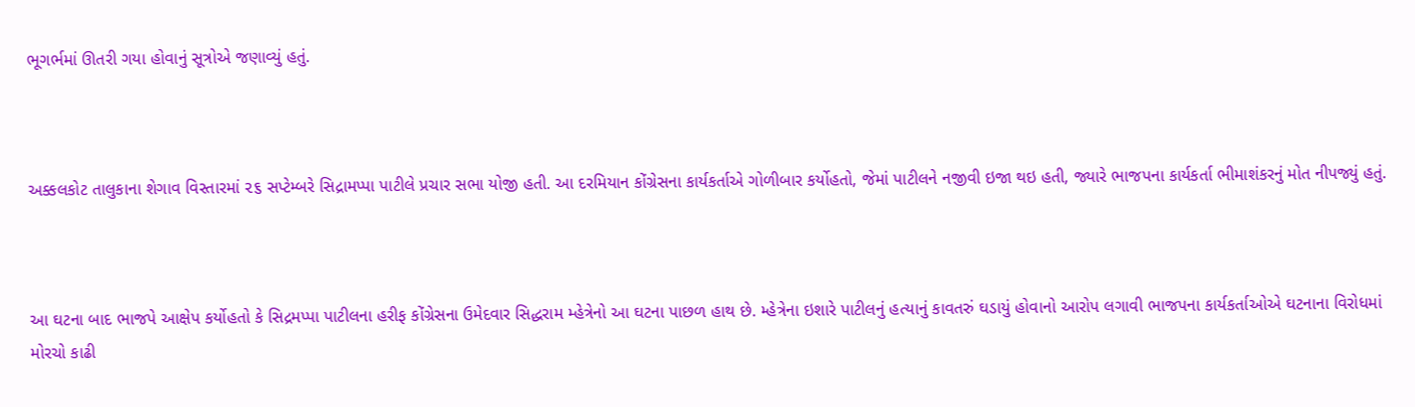ભૂગર્ભમાં ઊતરી ગયા હોવાનું સૂત્રોએ જણાવ્યું હતું.



અક્કલકોટ તાલુકાના શેગાવ વિસ્તારમાં ૨૬ સપ્ટેમ્બરે સિદ્રામપ્પા પાટીલે પ્રચાર સભા યોજી હતી. આ દરમિયાન કોંગ્રેસના કાર્યકર્તાએ ગોળીબાર કર્યોહતો, જેમાં પાટીલને નજીવી ઇજા થઇ હતી, જ્યારે ભાજપના કાર્યકર્તા ભીમાશંકરનું મોત નીપજ્યું હતું.



આ ઘટના બાદ ભાજપે આક્ષેપ કર્યોહતો કે સિદ્રમપ્પા પાટીલના હરીફ કોંગ્રેસના ઉમેદવાર સિદ્ધરામ મ્હેત્રેનો આ ઘટના પાછળ હાથ છે. મ્હેત્રેના ઇશારે પાટીલનું હત્યાનું કાવતરું ઘડાયું હોવાનો આરોપ લગાવી ભાજપના કાર્યકર્તાઓએ ઘટનાના વિરોધમાં મોરચો કાઢી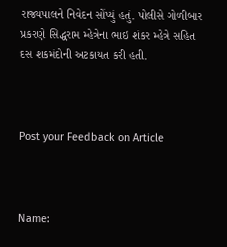રાજ્યપાલને નિવેદન સોંપ્યું હતું. પોલીસે ગોળીબાર પ્રકરણે સિદ્ધરામ મ્હેત્રેના ભાઇ શંકર મ્હેત્રે સહિત દસ શકમંદોની અટકાયત કરી હતી.



Post your Feedback on Article



Name: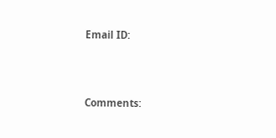Email ID:



Comments: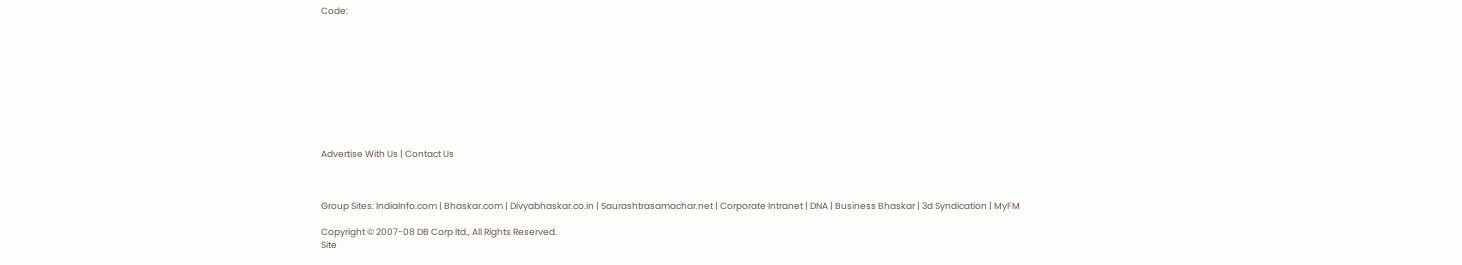Code:










Advertise With Us | Contact Us



Group Sites: IndiaInfo.com | Bhaskar.com | Divyabhaskar.co.in | Saurashtrasamachar.net | Corporate Intranet | DNA | Business Bhaskar | 3d Syndication | MyFM

Copyright © 2007-08 DB Corp ltd., All Rights Reserved.
Site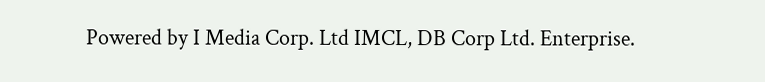Powered by I Media Corp. Ltd IMCL, DB Corp Ltd. Enterprise.